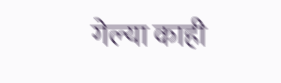गेल्या काही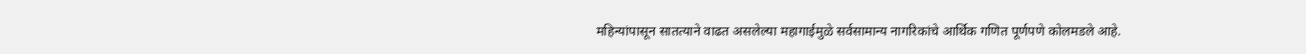महिन्यांपासून सातत्याने वाढत असलेल्या महागाईमुळे सर्वसामान्य नागरिकांचे आर्थिक गणित पूर्णपणे कोलमडले आहे.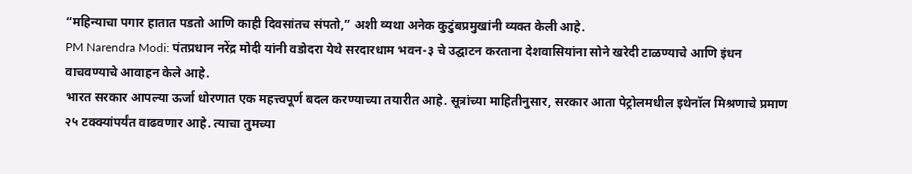“महिन्याचा पगार हातात पडतो आणि काही दिवसांतच संपतो,” अशी व्यथा अनेक कुटुंबप्रमुखांनी व्यक्त केली आहे.
PM Narendra Modi: पंतप्रधान नरेंद्र मोदी यांनी वडोदरा येथे सरदारधाम भवन-३ चे उद्घाटन करताना देशवासियांना सोने खरेदी टाळण्याचे आणि इंधन वाचवण्याचे आवाहन केले आहे.
भारत सरकार आपल्या ऊर्जा धोरणात एक महत्त्वपूर्ण बदल करण्याच्या तयारीत आहे. सूत्रांच्या माहितीनुसार, सरकार आता पेट्रोलमधील इथेनॉल मिश्रणाचे प्रमाण २५ टक्क्यांपर्यंत वाढवणार आहे. त्याचा तुमच्या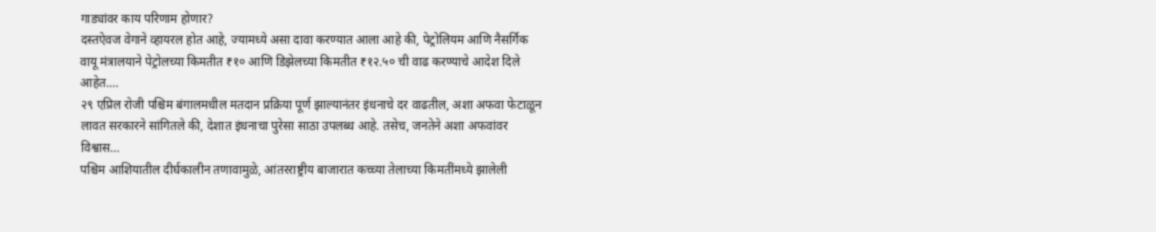गाड्यांवर काय परिणाम होणार?
दस्तऐवज वेगाने व्हायरल होत आहे, ज्यामध्ये असा दावा करण्यात आला आहे की, पेट्रोलियम आणि नैसर्गिक वायू मंत्रालयाने पेट्रोलच्या किमतीत ₹१० आणि डिझेलच्या किमतीत ₹१२.५० ची वाढ करण्याचे आदेश दिले आहेत.…
२९ एप्रिल रोजी पश्चिम बंगालमधील मतदान प्रक्रिया पूर्ण झाल्यानंतर इंधनाचे दर वाढतील, अशा अफवा फेटाळून लावत सरकारने सांगितले की, देशात इंधनाचा पुरेसा साठा उपलब्ध आहे. तसेच, जनतेने अशा अफवांवर विश्वास…
पश्चिम आशियातील दीर्घकालीन तणावामुळे, आंतरराष्ट्रीय बाजारात कच्च्या तेलाच्या किमतींमध्ये झालेली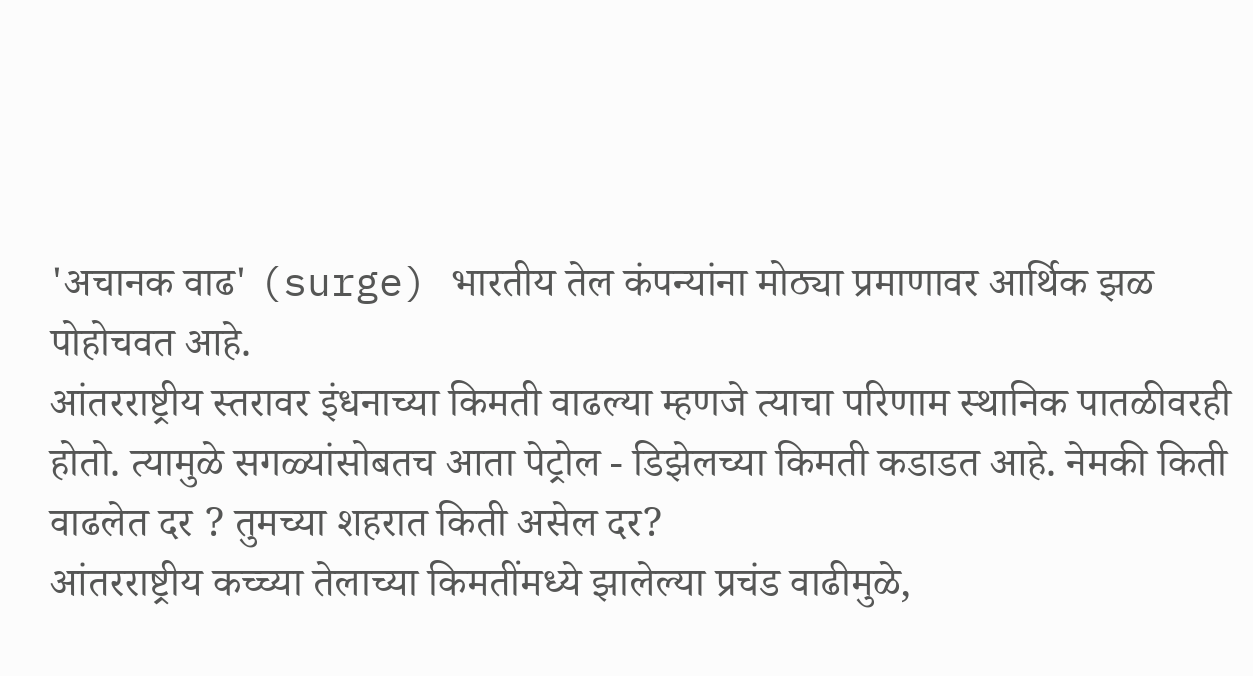'अचानक वाढ' (surge) भारतीय तेल कंपन्यांना मोठ्या प्रमाणावर आर्थिक झळ पोहोचवत आहे.
आंतरराष्ट्रीय स्तरावर इंधनाच्या किमती वाढल्या म्हणजे त्याचा परिणाम स्थानिक पातळीवरही होतो. त्यामुळे सगळ्यांसोबतच आता पेट्रोल - डिझेलच्या किमती कडाडत आहे. नेमकी किती वाढलेत दर ? तुमच्या शहरात किती असेल दर?
आंतरराष्ट्रीय कच्च्या तेलाच्या किमतींमध्ये झालेल्या प्रचंड वाढीमुळे,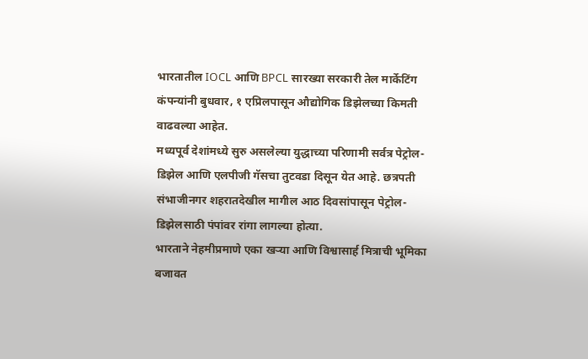भारतातील IOCL आणि BPCL सारख्या सरकारी तेल मार्केटिंग कंपन्यांनी बुधवार, १ एप्रिलपासून औद्योगिक डिझेलच्या किमती वाढवल्या आहेत.
मध्यपूर्व देशांमध्ये सुरु असलेल्या युद्धाच्या परिणामी सर्वत्र पेट्रोल-डिझेल आणि एलपीजी गॅसचा तुटवडा दिसून येत आहे. छत्रपती संभाजीनगर शहरातदेखील मागील आठ दिवसांपासून पेट्रोल-डिझेलसाठी पंपांवर रांगा लागल्या होत्या.
भारताने नेहमीप्रमाणे एका खऱ्या आणि विश्वासार्ह मित्राची भूमिका बजावत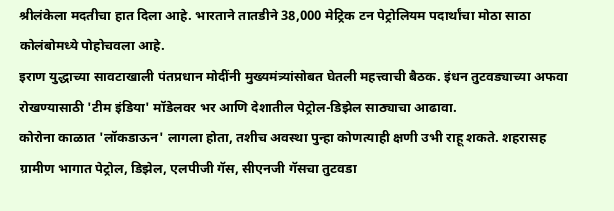श्रीलंकेला मदतीचा हात दिला आहे. भारताने तातडीने 38,000 मेट्रिक टन पेट्रोलियम पदार्थांचा मोठा साठा कोलंबोमध्ये पोहोचवला आहे.
इराण युद्धाच्या सावटाखाली पंतप्रधान मोदींनी मुख्यमंत्र्यांसोबत घेतली महत्त्वाची बैठक. इंधन तुटवड्याच्या अफवा रोखण्यासाठी 'टीम इंडिया' मॉडेलवर भर आणि देशातील पेट्रोल-डिझेल साठ्याचा आढावा.
कोरोना काळात 'लॉकडाऊन' लागला होता, तशीच अवस्था पुन्हा कोणत्याही क्षणी उभी राहू शकते. शहरासह ग्रामीण भागात पेट्रोल, डिझेल, एलपीजी गॅस, सीएनजी गॅसचा तुटवडा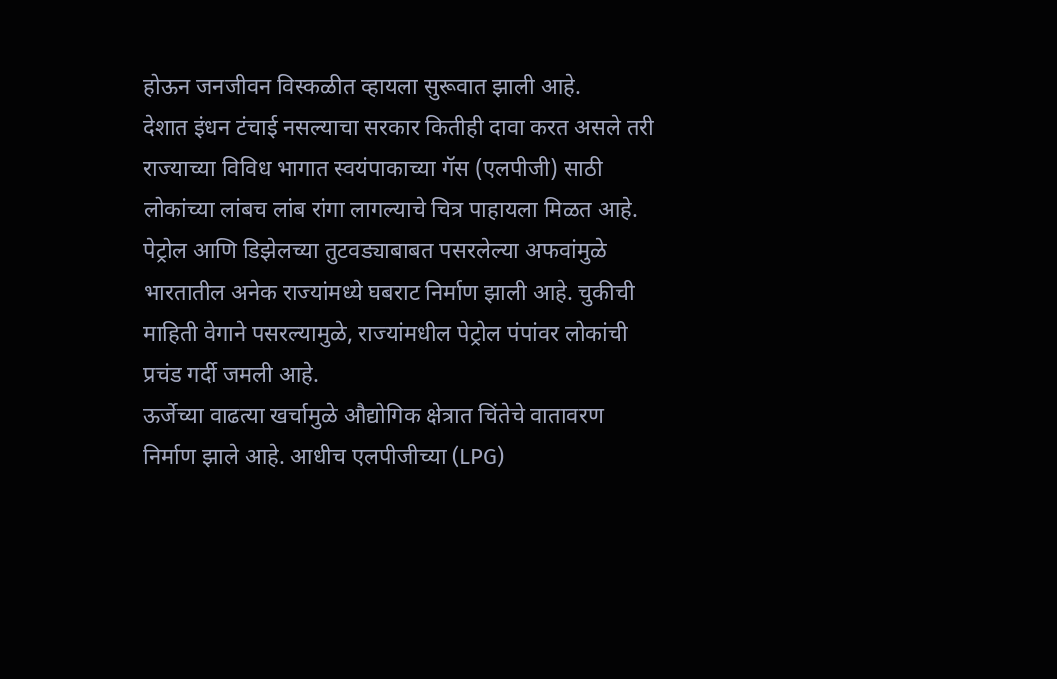होऊन जनजीवन विस्कळीत व्हायला सुरूवात झाली आहे.
देशात इंधन टंचाई नसल्याचा सरकार कितीही दावा करत असले तरी राज्याच्या विविध भागात स्वयंपाकाच्या गॅस (एलपीजी) साठी लोकांच्या लांबच लांब रांगा लागल्याचे चित्र पाहायला मिळत आहे.
पेट्रोल आणि डिझेलच्या तुटवड्याबाबत पसरलेल्या अफवांमुळे भारतातील अनेक राज्यांमध्ये घबराट निर्माण झाली आहे. चुकीची माहिती वेगाने पसरल्यामुळे, राज्यांमधील पेट्रोल पंपांवर लोकांची प्रचंड गर्दी जमली आहे.
ऊर्जेच्या वाढत्या खर्चामुळे औद्योगिक क्षेत्रात चिंतेचे वातावरण निर्माण झाले आहे. आधीच एलपीजीच्या (LPG)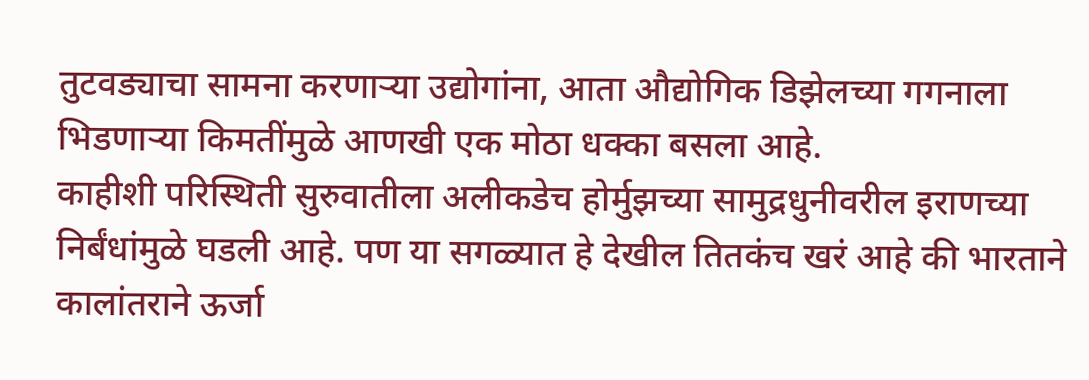तुटवड्याचा सामना करणाऱ्या उद्योगांना, आता औद्योगिक डिझेलच्या गगनाला भिडणाऱ्या किमतींमुळे आणखी एक मोठा धक्का बसला आहे.
काहीशी परिस्थिती सुरुवातीला अलीकडेच होर्मुझच्या सामुद्रधुनीवरील इराणच्या निर्बंधांमुळे घडली आहे. पण या सगळ्यात हे देखील तितकंच खरं आहे की भारताने कालांतराने ऊर्जा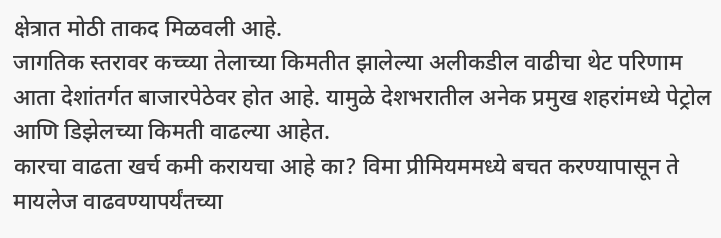क्षेत्रात मोठी ताकद मिळवली आहे.
जागतिक स्तरावर कच्च्या तेलाच्या किमतीत झालेल्या अलीकडील वाढीचा थेट परिणाम आता देशांतर्गत बाजारपेठेवर होत आहे. यामुळे देशभरातील अनेक प्रमुख शहरांमध्ये पेट्रोल आणि डिझेलच्या किमती वाढल्या आहेत.
कारचा वाढता खर्च कमी करायचा आहे का? विमा प्रीमियममध्ये बचत करण्यापासून ते मायलेज वाढवण्यापर्यंतच्या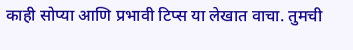काही सोप्या आणि प्रभावी टिप्स या लेखात वाचा. तुमची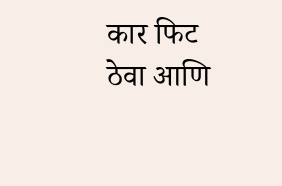कार फिट ठेवा आणि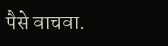पैसे वाचवा.